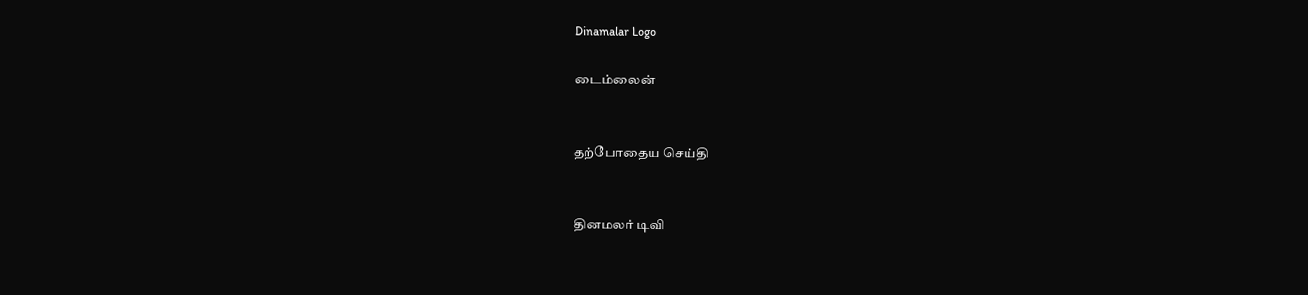Dinamalar Logo

டைம்லைன்


தற்போதைய செய்தி


தினமலர் டிவி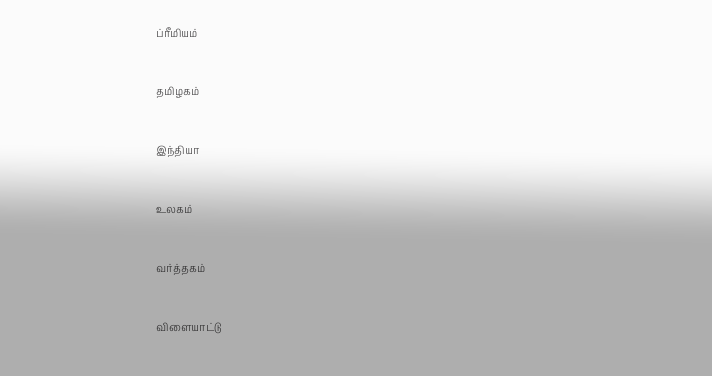ப்ரீமியம்


தமிழகம்


இந்தியா


உலகம்


வர்த்தகம்


விளையாட்டு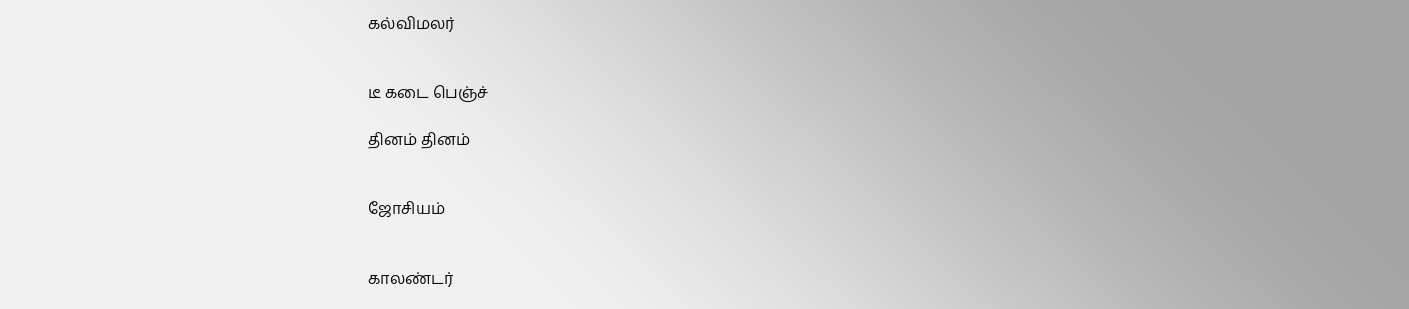கல்விமலர்


டீ கடை பெஞ்ச்

தினம் தினம்


ஜோசியம்


காலண்டர்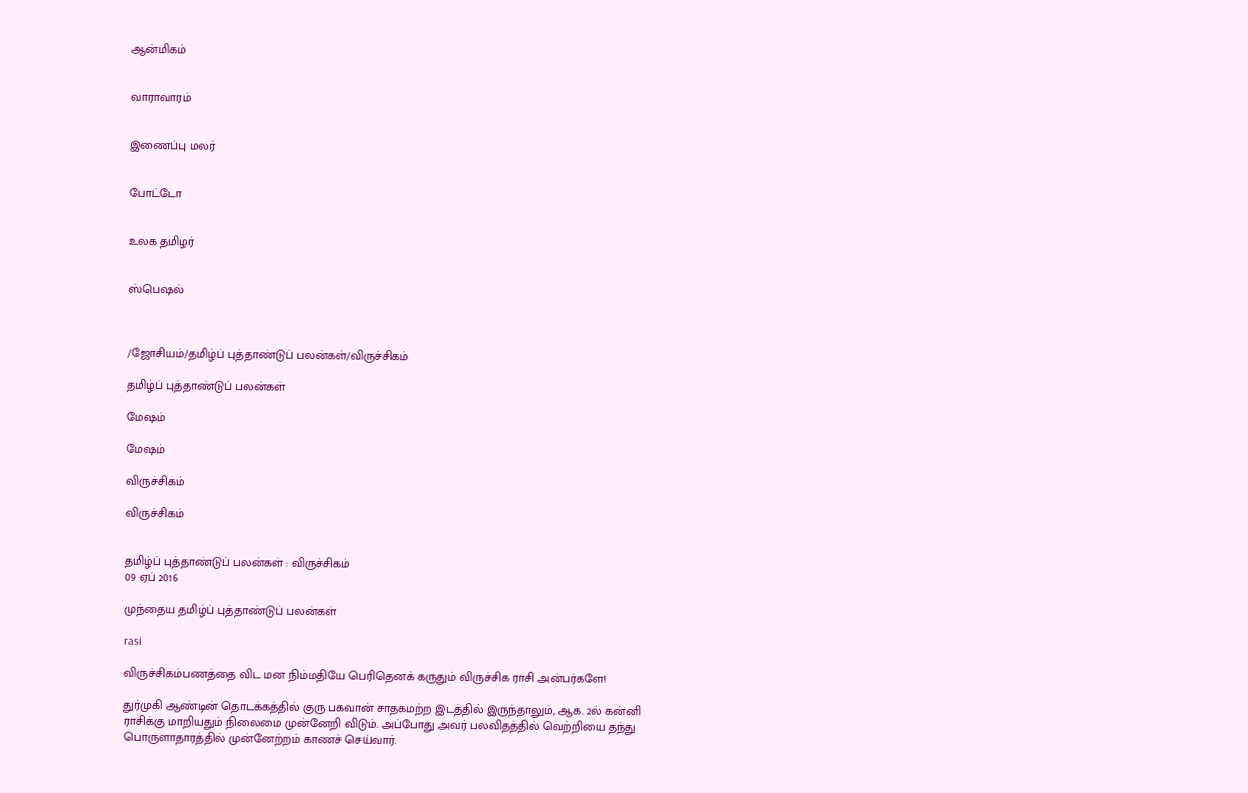ஆன்மிகம்


வாராவாரம்


இணைப்பு மலர்


போட்டோ


உலக தமிழர்


ஸ்பெஷல்



/ஜோசியம்/தமிழ்ப் புத்தாண்டுப் பலன்கள்/விருச்சிகம்

தமிழ்ப் புத்தாண்டுப் பலன்கள்

மேஷம்

மேஷம்

விருச்சிகம்

விருச்சிகம்


தமிழ்ப் புத்தாண்டுப் பலன்கள் : விருச்சிகம்
09 ஏப் 2016

முந்தைய தமிழ்ப் புத்தாண்டுப் பலன்கள்

rasi

விருச்சிகம்பணத்தை விட மன நிம்மதியே பெரிதெனக் கருதும் விருச்சிக ராசி அன்பர்களே!

துர்முகி ஆண்டின் தொடக்கத்தில் குரு பகவான் சாதகமற்ற இடத்தில் இருந்தாலும், ஆக. 2ல் கன்னி ராசிக்கு மாறியதும் நிலைமை முன்னேறி விடும். அப்போது அவர் பலவிதத்தில் வெற்றியை தந்து பொருளாதாரத்தில் முன்னேற்றம் காணச் செய்வார்.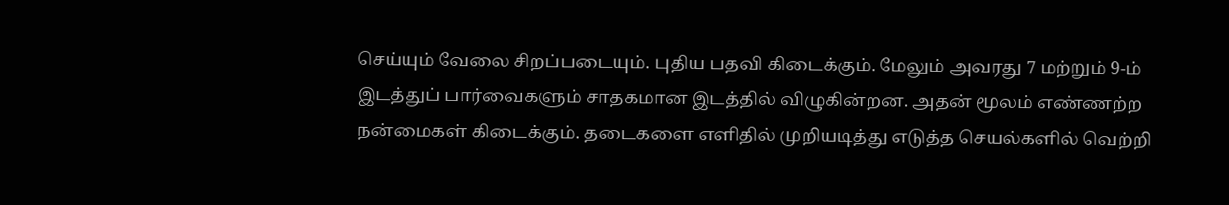செய்யும் வேலை சிறப்படையும். புதிய பதவி கிடைக்கும். மேலும் அவரது 7 மற்றும் 9-ம் இடத்துப் பார்வைகளும் சாதகமான இடத்தில் விழுகின்றன. அதன் மூலம் எண்ணற்ற நன்மைகள் கிடைக்கும். தடைகளை எளிதில் முறியடித்து எடுத்த செயல்களில் வெற்றி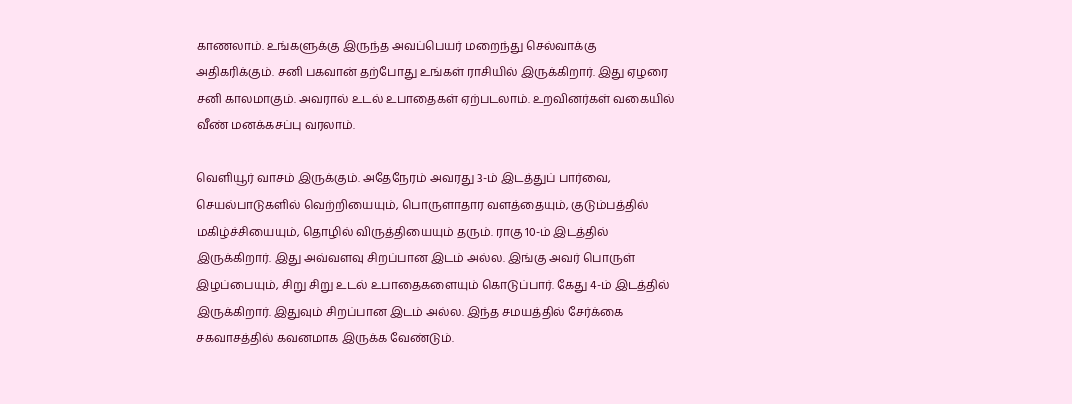காணலாம். உங்களுக்கு இருந்த அவப்பெயர் மறைந்து செல்வாக்கு அதிகரிக்கும். சனி பகவான் தற்போது உங்கள் ராசியில் இருக்கிறார். இது ஏழரை சனி காலமாகும். அவரால் உடல் உபாதைகள் ஏற்படலாம். உறவினர்கள் வகையில் வீண் மனக்கசப்பு வரலாம்.

வெளியூர் வாசம் இருக்கும். அதேநேரம் அவரது 3-ம் இடத்துப் பார்வை, செயல்பாடுகளில் வெற்றியையும், பொருளாதார வளத்தையும், குடும்பத்தில் மகிழ்ச்சியையும், தொழில் விருத்தியையும் தரும். ராகு 10-ம் இடத்தில் இருக்கிறார். இது அவ்வளவு சிறப்பான இடம் அல்ல. இங்கு அவர் பொருள் இழப்பையும், சிறு சிறு உடல் உபாதைகளையும் கொடுப்பார். கேது 4-ம் இடத்தில் இருக்கிறார். இதுவும் சிறப்பான இடம் அல்ல. இந்த சமயத்தில் சேர்க்கை சகவாசத்தில் கவனமாக இருக்க வேண்டும்.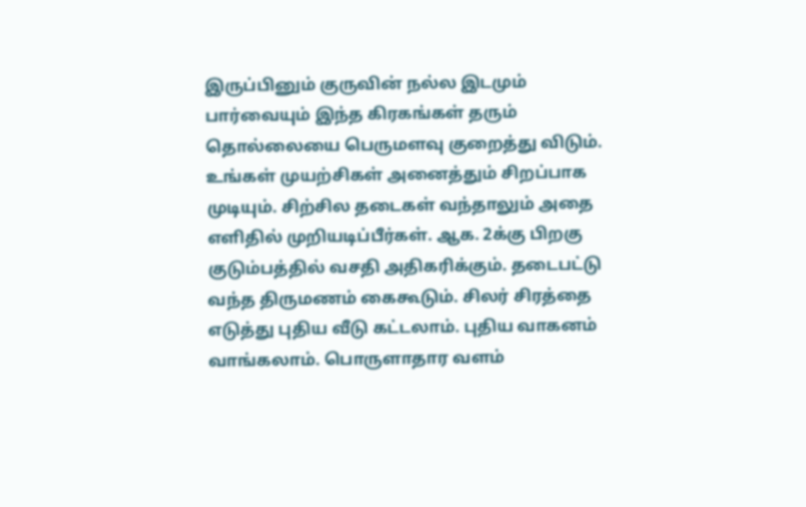இருப்பினும் குருவின் நல்ல இடமும் பார்வையும் இந்த கிரகங்கள் தரும் தொல்லையை பெருமளவு குறைத்து விடும். உங்கள் முயற்சிகள் அனைத்தும் சிறப்பாக முடியும். சிற்சில தடைகள் வந்தாலும் அதை எளிதில் முறியடிப்பீர்கள். ஆக. 2க்கு பிறகு குடும்பத்தில் வசதி அதிகரிக்கும். தடைபட்டு வந்த திருமணம் கைகூடும். சிலர் சிரத்தை எடுத்து புதிய வீடு கட்டலாம். புதிய வாகனம் வாங்கலாம். பொருளாதார வளம்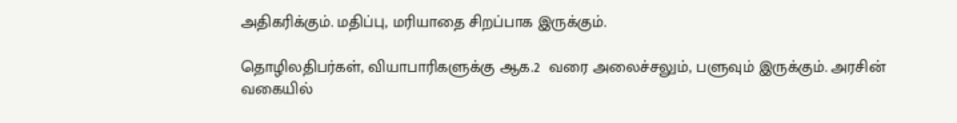அதிகரிக்கும். மதிப்பு, மரியாதை சிறப்பாக இருக்கும்.

தொழிலதிபர்கள், வியாபாரிகளுக்கு ஆக.2  வரை அலைச்சலும், பளுவும் இருக்கும். அரசின் வகையில்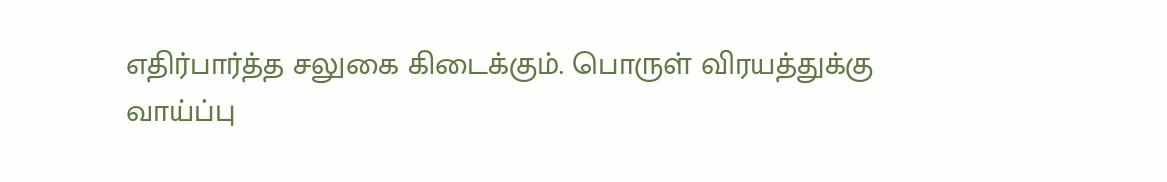எதிர்பார்த்த சலுகை கிடைக்கும். பொருள் விரயத்துக்கு வாய்ப்பு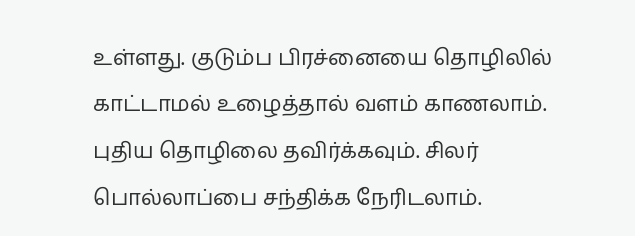உள்ளது. குடும்ப பிரச்னையை தொழிலில் காட்டாமல் உழைத்தால் வளம் காணலாம். புதிய தொழிலை தவிர்க்கவும். சிலர் பொல்லாப்பை சந்திக்க நேரிடலாம்.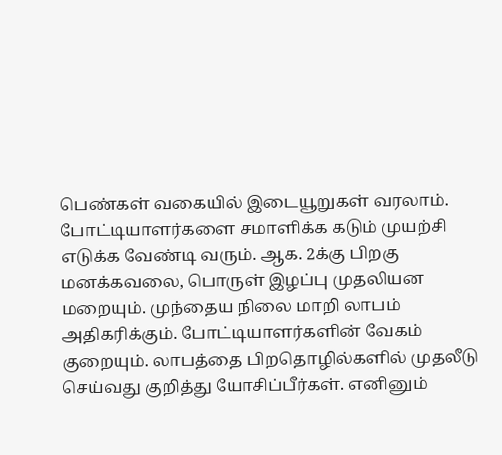பெண்கள் வகையில் இடையூறுகள் வரலாம். போட்டியாளர்களை சமாளிக்க கடும் முயற்சி எடுக்க வேண்டி வரும். ஆக. 2க்கு பிறகு மனக்கவலை, பொருள் இழப்பு முதலியன மறையும். முந்தைய நிலை மாறி லாபம் அதிகரிக்கும். போட்டியாளர்களின் வேகம் குறையும். லாபத்தை பிறதொழில்களில் முதலீடு செய்வது குறித்து யோசிப்பீர்கள். எனினும்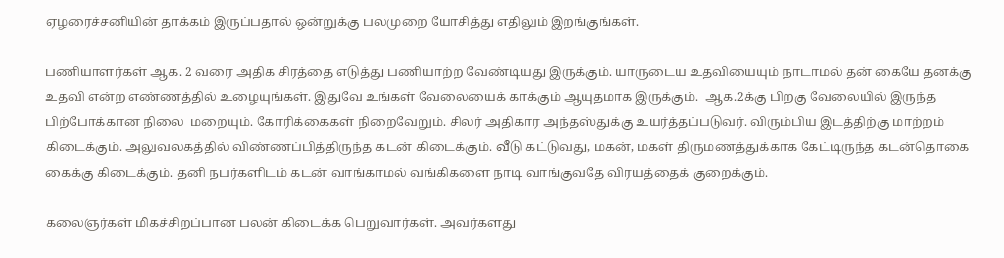ஏழரைச்சனியின் தாக்கம் இருப்பதால் ஒன்றுக்கு பலமுறை யோசித்து எதிலும் இறங்குங்கள்.

பணியாளர்கள் ஆக. 2 வரை அதிக சிரத்தை எடுத்து பணியாற்ற வேண்டியது இருக்கும். யாருடைய உதவியையும் நாடாமல் தன் கையே தனக்கு உதவி என்ற எண்ணத்தில் உழையுங்கள். இதுவே உங்கள் வேலையைக் காக்கும் ஆயுதமாக இருக்கும்.  ஆக.2க்கு பிறகு வேலையில் இருந்த பிற்போக்கான நிலை  மறையும். கோரிக்கைகள் நிறைவேறும். சிலர் அதிகார அந்தஸ்துக்கு உயர்த்தப்படுவர். விரும்பிய இடத்திற்கு மாற்றம் கிடைக்கும். அலுவலகத்தில் விண்ணப்பித்திருந்த கடன் கிடைக்கும். வீடு கட்டுவது, மகன், மகள் திருமணத்துக்காக கேட்டிருந்த கடன்தொகை கைக்கு கிடைக்கும். தனி நபர்களிடம் கடன் வாங்காமல் வங்கிகளை நாடி வாங்குவதே விரயத்தைக் குறைக்கும்.

கலைஞர்கள் மிகச்சிறப்பான பலன் கிடைக்க பெறுவார்கள். அவர்களது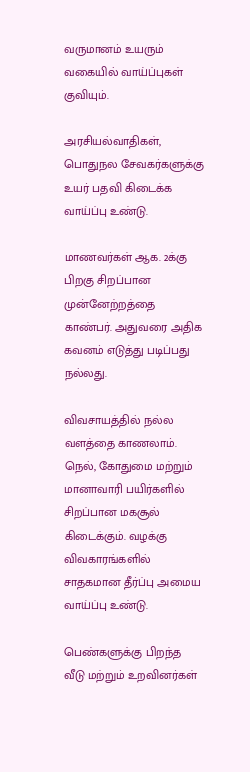வருமானம் உயரும் வகையில் வாய்ப்புகள் குவியும்.

அரசியல்வாதிகள், பொதுநல சேவகர்களுக்கு உயர் பதவி கிடைக்க வாய்ப்பு உண்டு.

மாணவர்கள் ஆக. 2க்கு பிறகு சிறப்பான முன்னேற்றத்தை காண்பர். அதுவரை அதிக கவனம் எடுத்து படிப்பது நல்லது.

விவசாயத்தில் நல்ல வளத்தை காணலாம். நெல், கோதுமை மற்றும் மானாவாரி பயிர்களில் சிறப்பான மகசூல் கிடைக்கும். வழக்கு விவகாரங்களில் சாதகமான தீர்ப்பு அமைய வாய்ப்பு உண்டு.

பெண்களுக்கு பிறந்த வீடு மற்றும் உறவினர்கள்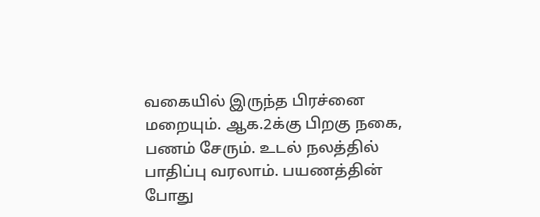வகையில் இருந்த பிரச்னை மறையும். ஆக.2க்கு பிறகு நகை, பணம் சேரும். உடல் நலத்தில் பாதிப்பு வரலாம். பயணத்தின் போது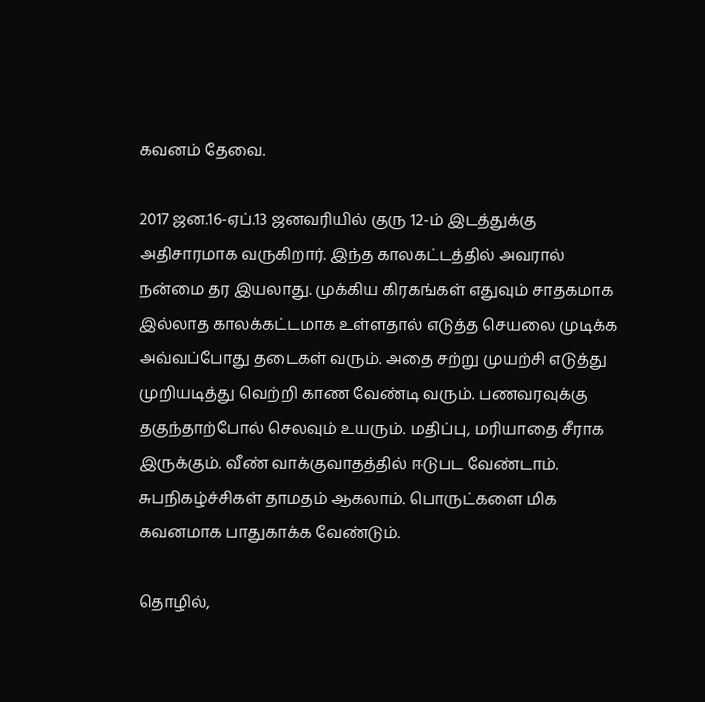கவனம் தேவை.

2017 ஜன.16-ஏப்.13 ஜனவரியில் குரு 12-ம் இடத்துக்கு அதிசாரமாக வருகிறார். இந்த காலகட்டத்தில் அவரால் நன்மை தர இயலாது. முக்கிய கிரகங்கள் எதுவும் சாதகமாக இல்லாத காலக்கட்டமாக உள்ளதால் எடுத்த செயலை முடிக்க அவ்வப்போது தடைகள் வரும். அதை சற்று முயற்சி எடுத்து முறியடித்து வெற்றி காண வேண்டி வரும். பணவரவுக்கு தகுந்தாற்போல் செலவும் உயரும். மதிப்பு, மரியாதை சீராக
இருக்கும். வீண் வாக்குவாதத்தில் ஈடுபட வேண்டாம். சுபநிகழ்ச்சிகள் தாமதம் ஆகலாம். பொருட்களை மிக கவனமாக பாதுகாக்க வேண்டும்.

தொழில்,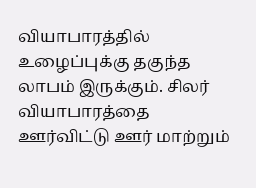வியாபாரத்தில் உழைப்புக்கு தகுந்த லாபம் இருக்கும். சிலர் வியாபாரத்தை ஊர்விட்டு ஊர் மாற்றும்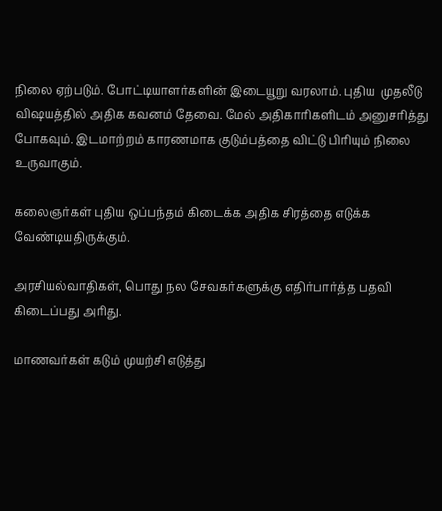நிலை ஏற்படும். போட்டியாளர்களின் இடையூறு வரலாம். புதிய  முதலீடு விஷயத்தில் அதிக கவனம் தேவை. மேல் அதிகாரிகளிடம் அனுசரித்து போகவும். இடமாற்றம் காரணமாக குடும்பத்தை விட்டு பிரியும் நிலை உருவாகும்.

கலைஞர்கள் புதிய ஒப்பந்தம் கிடைக்க அதிக சிரத்தை எடுக்க வேண்டியதிருக்கும்.

அரசியல்வாதிகள், பொது நல சேவகர்களுக்கு எதிர்பார்த்த பதவி கிடைப்பது அரிது.

மாணவர்கள் கடும் முயற்சி எடுத்து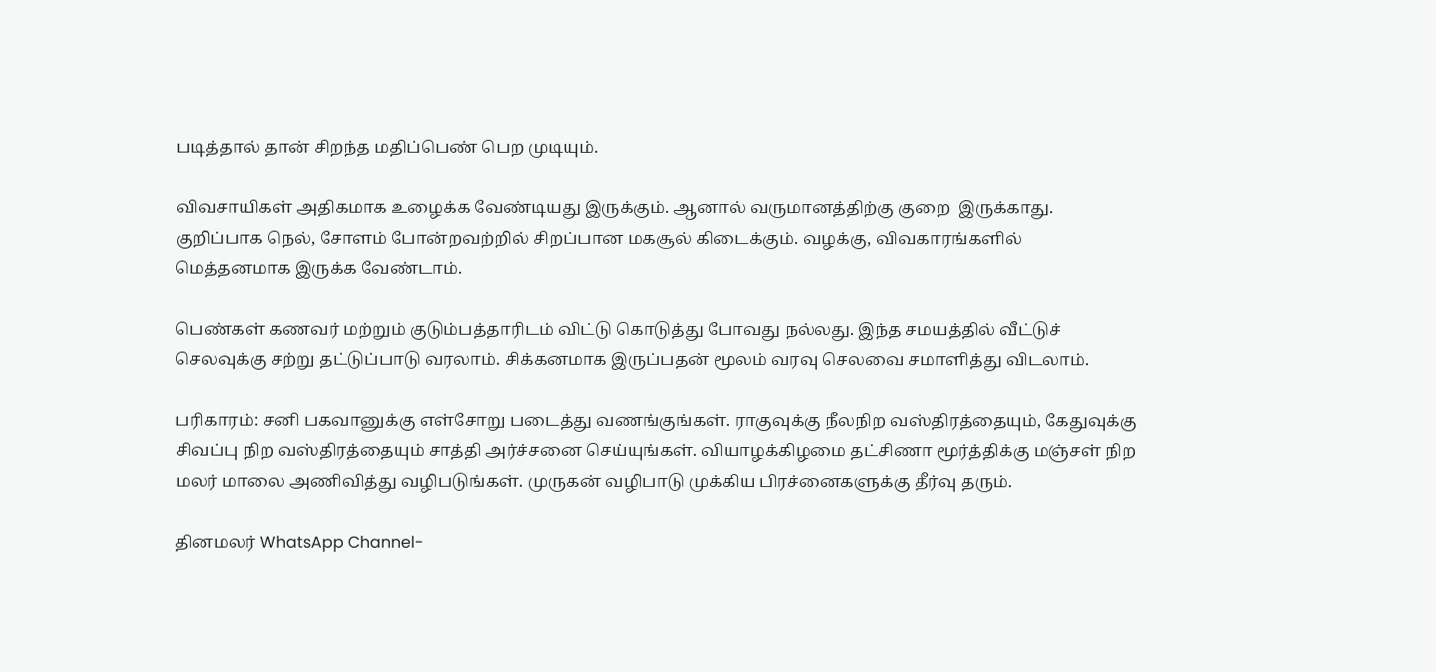படித்தால் தான் சிறந்த மதிப்பெண் பெற முடியும்.

விவசாயிகள் அதிகமாக உழைக்க வேண்டியது இருக்கும். ஆனால் வருமானத்திற்கு குறை  இருக்காது. குறிப்பாக நெல், சோளம் போன்றவற்றில் சிறப்பான மகசூல் கிடைக்கும். வழக்கு, விவகாரங்களில் மெத்தனமாக இருக்க வேண்டாம்.

பெண்கள் கணவர் மற்றும் குடும்பத்தாரிடம் விட்டு கொடுத்து போவது நல்லது. இந்த சமயத்தில் வீட்டுச் செலவுக்கு சற்று தட்டுப்பாடு வரலாம். சிக்கனமாக இருப்பதன் மூலம் வரவு செலவை சமாளித்து விடலாம்.

பரிகாரம்: சனி பகவானுக்கு எள்சோறு படைத்து வணங்குங்கள். ராகுவுக்கு நீலநிற வஸ்திரத்தையும், கேதுவுக்கு சிவப்பு நிற வஸ்திரத்தையும் சாத்தி அர்ச்சனை செய்யுங்கள். வியாழக்கிழமை தட்சிணா மூர்த்திக்கு மஞ்சள் நிற மலர் மாலை அணிவித்து வழிபடுங்கள். முருகன் வழிபாடு முக்கிய பிரச்னைகளுக்கு தீர்வு தரும்.

தினமலர் WhatsApp Channel-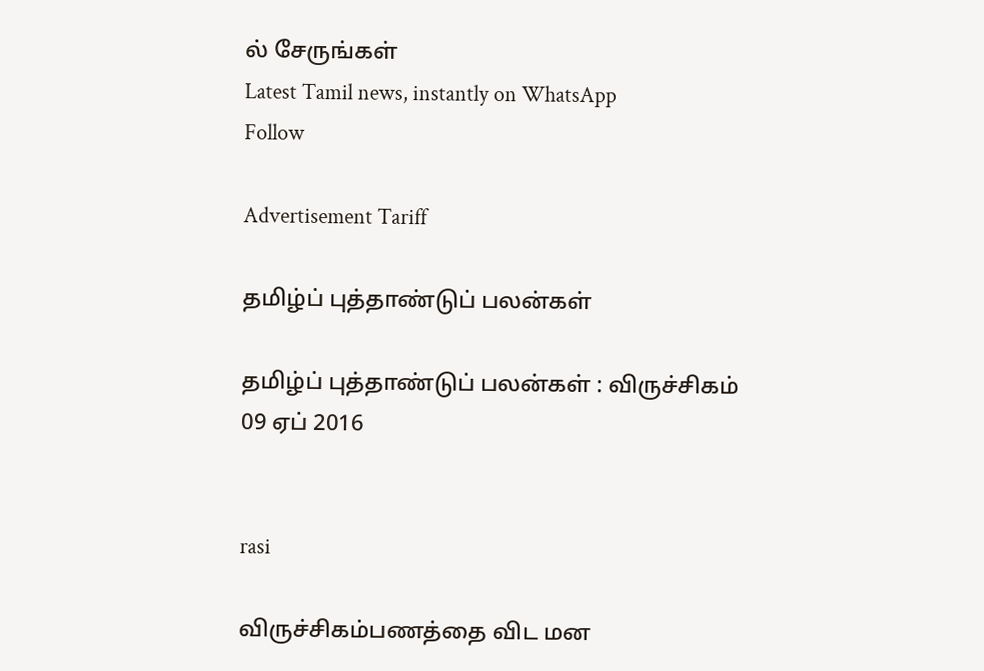ல் சேருங்கள்
Latest Tamil news, instantly on WhatsApp
Follow

Advertisement Tariff

தமிழ்ப் புத்தாண்டுப் பலன்கள்

தமிழ்ப் புத்தாண்டுப் பலன்கள் : விருச்சிகம்
09 ஏப் 2016


rasi

விருச்சிகம்பணத்தை விட மன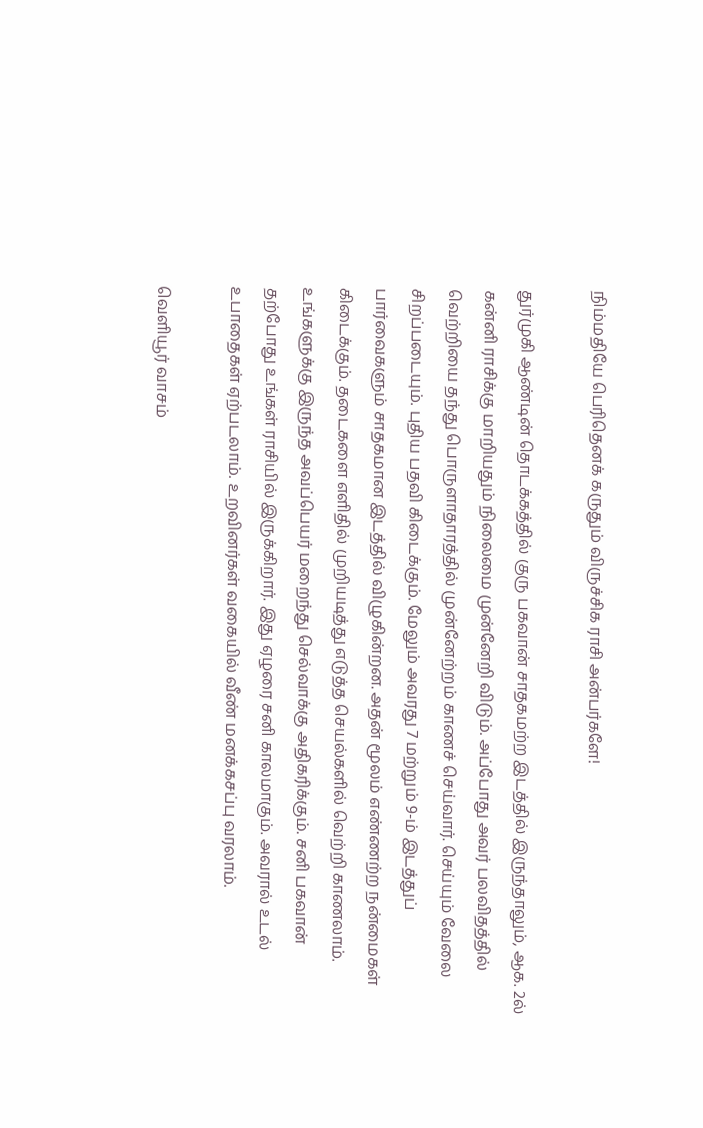நிம்மதியே பெரிதெனக் கருதும் விருச்சிக ராசி அன்பர்களே!

துர்முகி ஆண்டின் தொடக்கத்தில் குரு பகவான் சாதகமற்ற இடத்தில் இருந்தாலும், ஆக. 2ல் கன்னி ராசிக்கு மாறியதும் நிலைமை முன்னேறி விடும். அப்போது அவர் பலவிதத்தில் வெற்றியை தந்து பொருளாதாரத்தில் முன்னேற்றம் காணச் செய்வார். செய்யும் வேலை சிறப்படையும். புதிய பதவி கிடைக்கும். மேலும் அவரது 7 மற்றும் 9-ம் இடத்துப் பார்வைகளும் சாதகமான இடத்தில் விழுகின்றன. அதன் மூலம் எண்ணற்ற நன்மைகள் கிடைக்கும். தடைகளை எளிதில் முறியடித்து எடுத்த செயல்களில் வெற்றி காணலாம். உங்களுக்கு இருந்த அவப்பெயர் மறைந்து செல்வாக்கு அதிகரிக்கும். சனி பகவான் தற்போது உங்கள் ராசியில் இருக்கிறார். இது ஏழரை சனி காலமாகும். அவரால் உடல் உபாதைகள் ஏற்படலாம். உறவினர்கள் வகையில் வீண் மனக்கசப்பு வரலாம்.

வெளியூர் வாசம்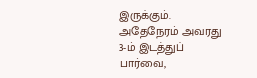இருக்கும். அதேநேரம் அவரது 3-ம் இடத்துப் பார்வை,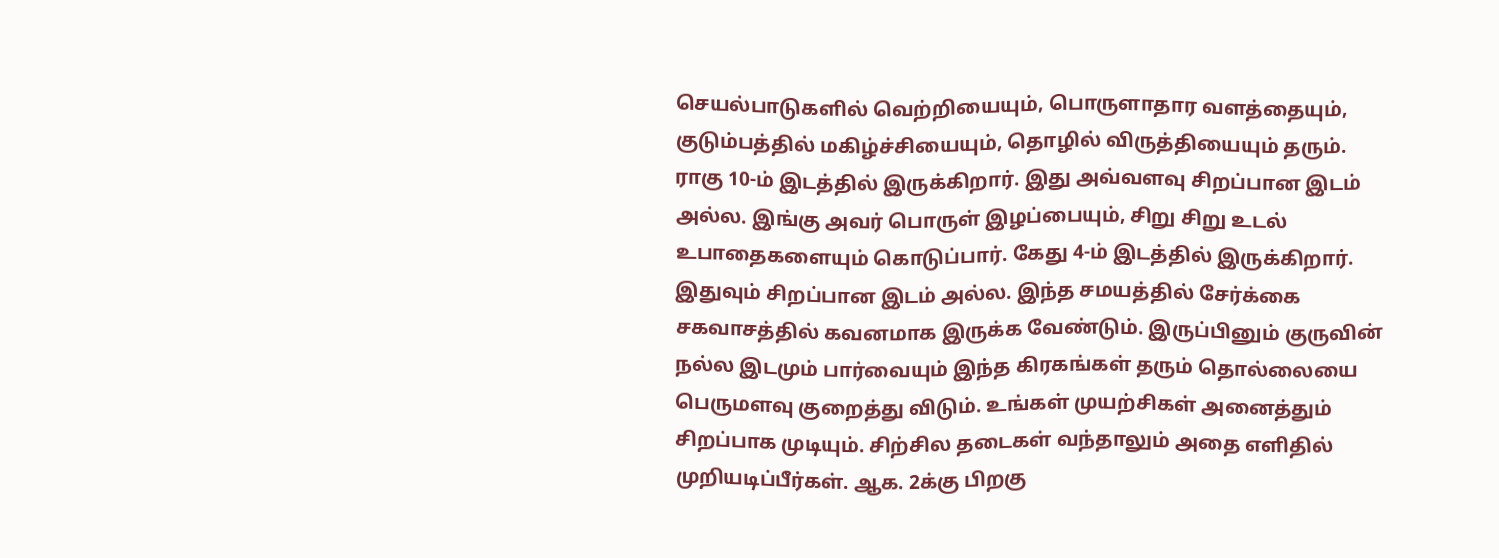செயல்பாடுகளில் வெற்றியையும், பொருளாதார வளத்தையும், குடும்பத்தில் மகிழ்ச்சியையும், தொழில் விருத்தியையும் தரும். ராகு 10-ம் இடத்தில் இருக்கிறார். இது அவ்வளவு சிறப்பான இடம் அல்ல. இங்கு அவர் பொருள் இழப்பையும், சிறு சிறு உடல் உபாதைகளையும் கொடுப்பார். கேது 4-ம் இடத்தில் இருக்கிறார். இதுவும் சிறப்பான இடம் அல்ல. இந்த சமயத்தில் சேர்க்கை சகவாசத்தில் கவனமாக இருக்க வேண்டும். இருப்பினும் குருவின் நல்ல இடமும் பார்வையும் இந்த கிரகங்கள் தரும் தொல்லையை பெருமளவு குறைத்து விடும். உங்கள் முயற்சிகள் அனைத்தும் சிறப்பாக முடியும். சிற்சில தடைகள் வந்தாலும் அதை எளிதில் முறியடிப்பீர்கள். ஆக. 2க்கு பிறகு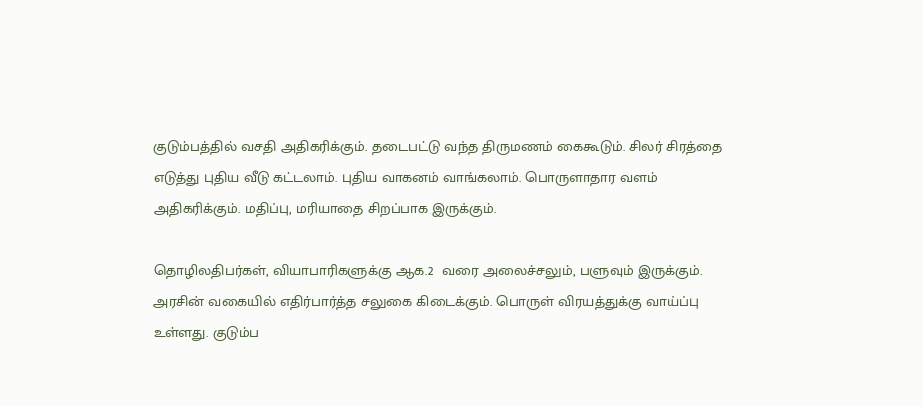குடும்பத்தில் வசதி அதிகரிக்கும். தடைபட்டு வந்த திருமணம் கைகூடும். சிலர் சிரத்தை எடுத்து புதிய வீடு கட்டலாம். புதிய வாகனம் வாங்கலாம். பொருளாதார வளம் அதிகரிக்கும். மதிப்பு, மரியாதை சிறப்பாக இருக்கும்.

தொழிலதிபர்கள், வியாபாரிகளுக்கு ஆக.2  வரை அலைச்சலும், பளுவும் இருக்கும். அரசின் வகையில் எதிர்பார்த்த சலுகை கிடைக்கும். பொருள் விரயத்துக்கு வாய்ப்பு உள்ளது. குடும்ப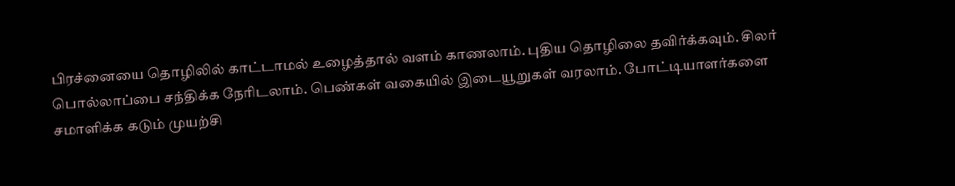பிரச்னையை தொழிலில் காட்டாமல் உழைத்தால் வளம் காணலாம். புதிய தொழிலை தவிர்க்கவும். சிலர் பொல்லாப்பை சந்திக்க நேரிடலாம். பெண்கள் வகையில் இடையூறுகள் வரலாம். போட்டியாளர்களை சமாளிக்க கடும் முயற்சி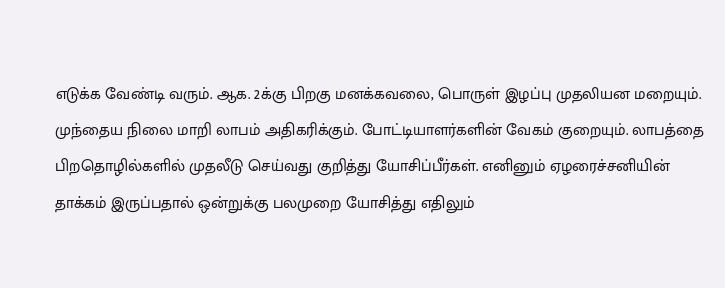எடுக்க வேண்டி வரும். ஆக. 2க்கு பிறகு மனக்கவலை, பொருள் இழப்பு முதலியன மறையும். முந்தைய நிலை மாறி லாபம் அதிகரிக்கும். போட்டியாளர்களின் வேகம் குறையும். லாபத்தை பிறதொழில்களில் முதலீடு செய்வது குறித்து யோசிப்பீர்கள். எனினும் ஏழரைச்சனியின் தாக்கம் இருப்பதால் ஒன்றுக்கு பலமுறை யோசித்து எதிலும்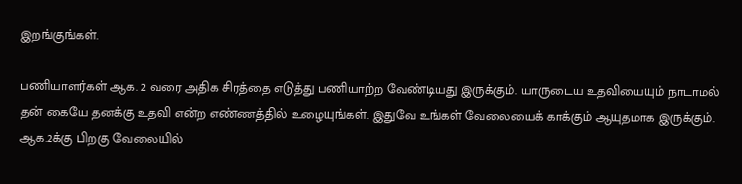இறங்குங்கள்.

பணியாளர்கள் ஆக. 2 வரை அதிக சிரத்தை எடுத்து பணியாற்ற வேண்டியது இருக்கும். யாருடைய உதவியையும் நாடாமல் தன் கையே தனக்கு உதவி என்ற எண்ணத்தில் உழையுங்கள். இதுவே உங்கள் வேலையைக் காக்கும் ஆயுதமாக இருக்கும்.  ஆக.2க்கு பிறகு வேலையில்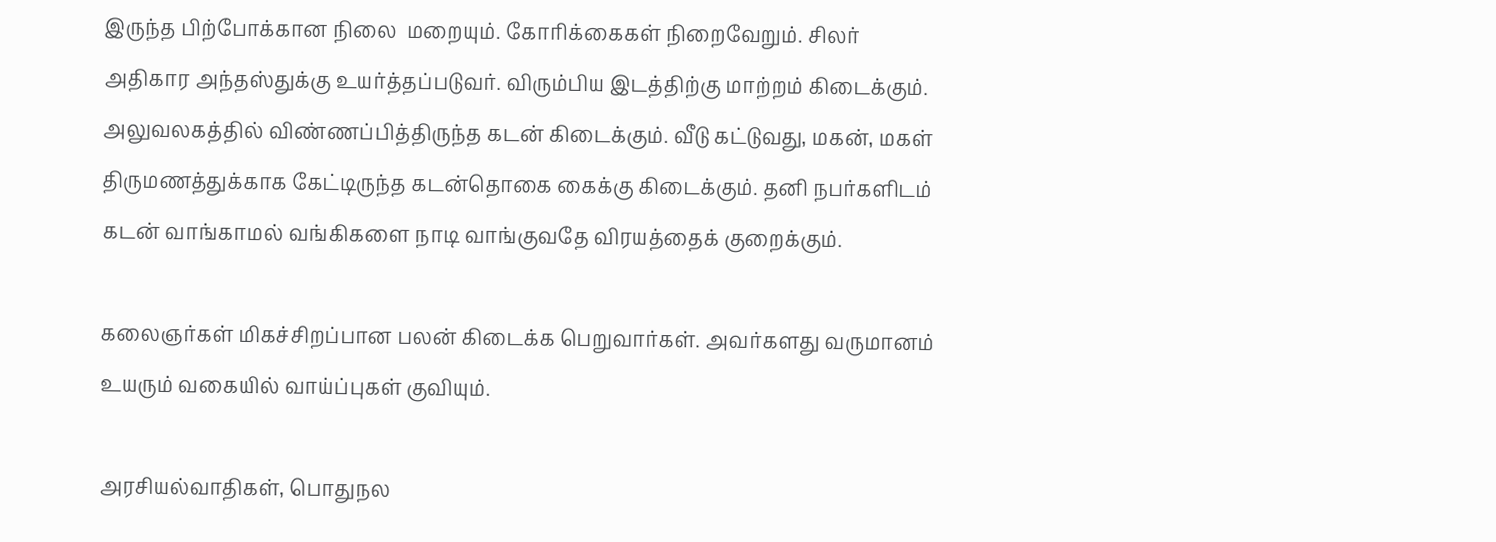இருந்த பிற்போக்கான நிலை  மறையும். கோரிக்கைகள் நிறைவேறும். சிலர் அதிகார அந்தஸ்துக்கு உயர்த்தப்படுவர். விரும்பிய இடத்திற்கு மாற்றம் கிடைக்கும். அலுவலகத்தில் விண்ணப்பித்திருந்த கடன் கிடைக்கும். வீடு கட்டுவது, மகன், மகள் திருமணத்துக்காக கேட்டிருந்த கடன்தொகை கைக்கு கிடைக்கும். தனி நபர்களிடம் கடன் வாங்காமல் வங்கிகளை நாடி வாங்குவதே விரயத்தைக் குறைக்கும்.

கலைஞர்கள் மிகச்சிறப்பான பலன் கிடைக்க பெறுவார்கள். அவர்களது வருமானம் உயரும் வகையில் வாய்ப்புகள் குவியும்.

அரசியல்வாதிகள், பொதுநல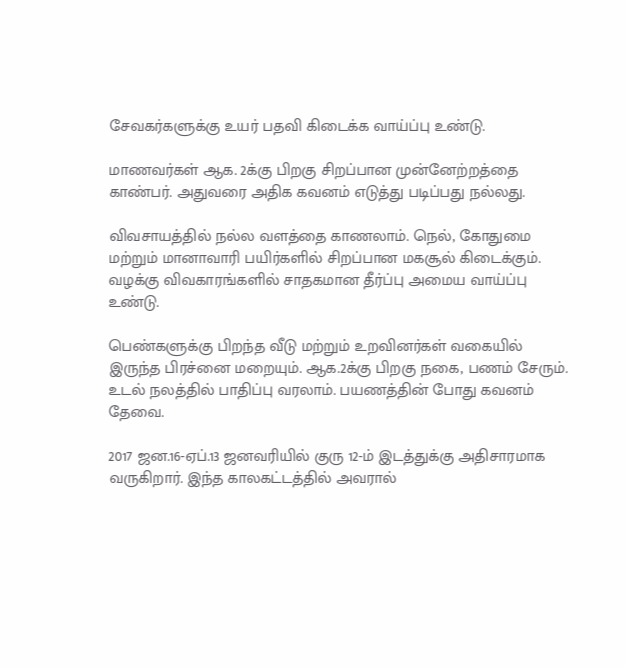சேவகர்களுக்கு உயர் பதவி கிடைக்க வாய்ப்பு உண்டு.

மாணவர்கள் ஆக. 2க்கு பிறகு சிறப்பான முன்னேற்றத்தை காண்பர். அதுவரை அதிக கவனம் எடுத்து படிப்பது நல்லது.

விவசாயத்தில் நல்ல வளத்தை காணலாம். நெல், கோதுமை மற்றும் மானாவாரி பயிர்களில் சிறப்பான மகசூல் கிடைக்கும். வழக்கு விவகாரங்களில் சாதகமான தீர்ப்பு அமைய வாய்ப்பு உண்டு.

பெண்களுக்கு பிறந்த வீடு மற்றும் உறவினர்கள் வகையில் இருந்த பிரச்னை மறையும். ஆக.2க்கு பிறகு நகை, பணம் சேரும். உடல் நலத்தில் பாதிப்பு வரலாம். பயணத்தின் போது கவனம் தேவை.

2017 ஜன.16-ஏப்.13 ஜனவரியில் குரு 12-ம் இடத்துக்கு அதிசாரமாக வருகிறார். இந்த காலகட்டத்தில் அவரால்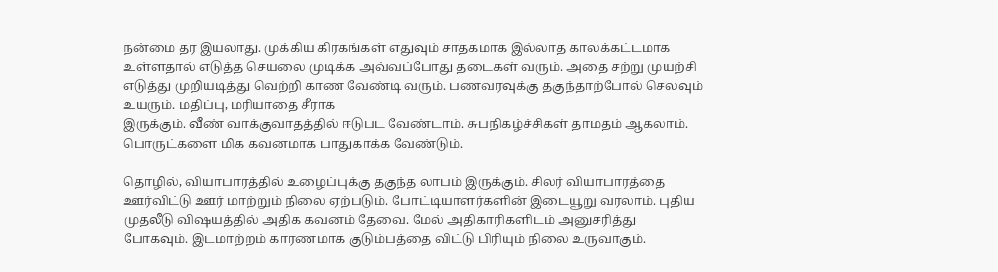நன்மை தர இயலாது. முக்கிய கிரகங்கள் எதுவும் சாதகமாக இல்லாத காலக்கட்டமாக உள்ளதால் எடுத்த செயலை முடிக்க அவ்வப்போது தடைகள் வரும். அதை சற்று முயற்சி எடுத்து முறியடித்து வெற்றி காண வேண்டி வரும். பணவரவுக்கு தகுந்தாற்போல் செலவும் உயரும். மதிப்பு, மரியாதை சீராக
இருக்கும். வீண் வாக்குவாதத்தில் ஈடுபட வேண்டாம். சுபநிகழ்ச்சிகள் தாமதம் ஆகலாம். பொருட்களை மிக கவனமாக பாதுகாக்க வேண்டும்.

தொழில், வியாபாரத்தில் உழைப்புக்கு தகுந்த லாபம் இருக்கும். சிலர் வியாபாரத்தை ஊர்விட்டு ஊர் மாற்றும் நிலை ஏற்படும். போட்டியாளர்களின் இடையூறு வரலாம். புதிய  முதலீடு விஷயத்தில் அதிக கவனம் தேவை. மேல் அதிகாரிகளிடம் அனுசரித்து போகவும். இடமாற்றம் காரணமாக குடும்பத்தை விட்டு பிரியும் நிலை உருவாகும்.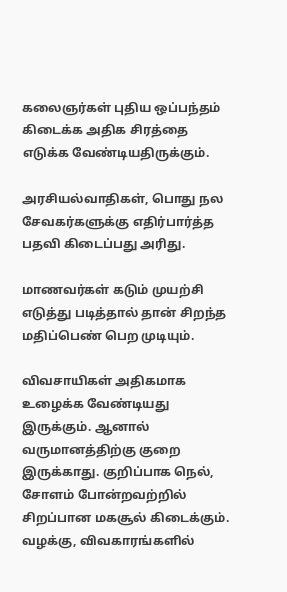கலைஞர்கள் புதிய ஒப்பந்தம் கிடைக்க அதிக சிரத்தை எடுக்க வேண்டியதிருக்கும்.

அரசியல்வாதிகள், பொது நல சேவகர்களுக்கு எதிர்பார்த்த பதவி கிடைப்பது அரிது.

மாணவர்கள் கடும் முயற்சி எடுத்து படித்தால் தான் சிறந்த மதிப்பெண் பெற முடியும்.

விவசாயிகள் அதிகமாக உழைக்க வேண்டியது இருக்கும். ஆனால் வருமானத்திற்கு குறை  இருக்காது. குறிப்பாக நெல், சோளம் போன்றவற்றில் சிறப்பான மகசூல் கிடைக்கும். வழக்கு, விவகாரங்களில்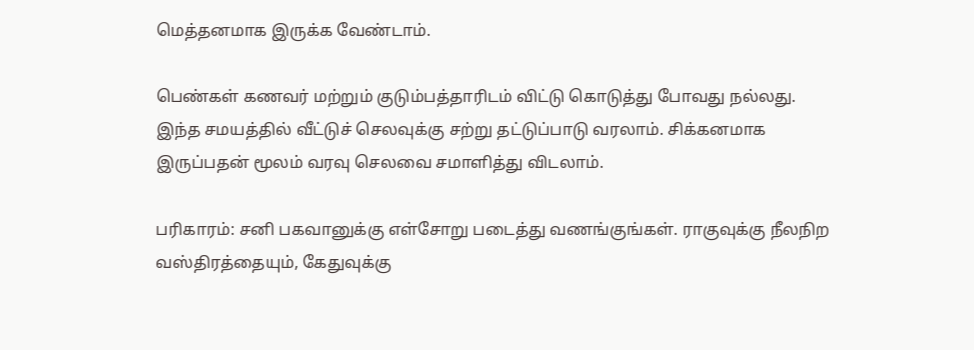மெத்தனமாக இருக்க வேண்டாம்.

பெண்கள் கணவர் மற்றும் குடும்பத்தாரிடம் விட்டு கொடுத்து போவது நல்லது. இந்த சமயத்தில் வீட்டுச் செலவுக்கு சற்று தட்டுப்பாடு வரலாம். சிக்கனமாக இருப்பதன் மூலம் வரவு செலவை சமாளித்து விடலாம்.

பரிகாரம்: சனி பகவானுக்கு எள்சோறு படைத்து வணங்குங்கள். ராகுவுக்கு நீலநிற வஸ்திரத்தையும், கேதுவுக்கு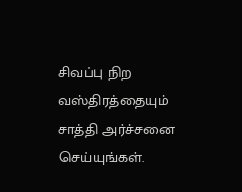சிவப்பு நிற வஸ்திரத்தையும் சாத்தி அர்ச்சனை செய்யுங்கள்.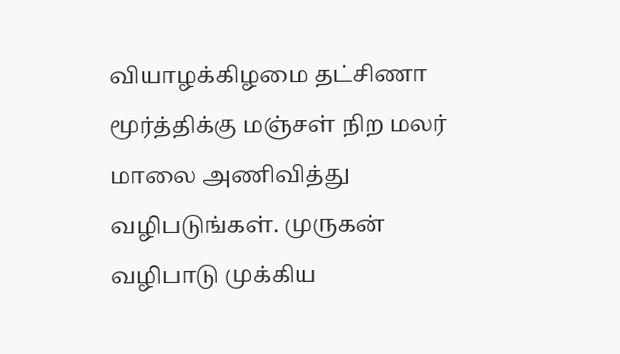வியாழக்கிழமை தட்சிணா மூர்த்திக்கு மஞ்சள் நிற மலர் மாலை அணிவித்து வழிபடுங்கள். முருகன் வழிபாடு முக்கிய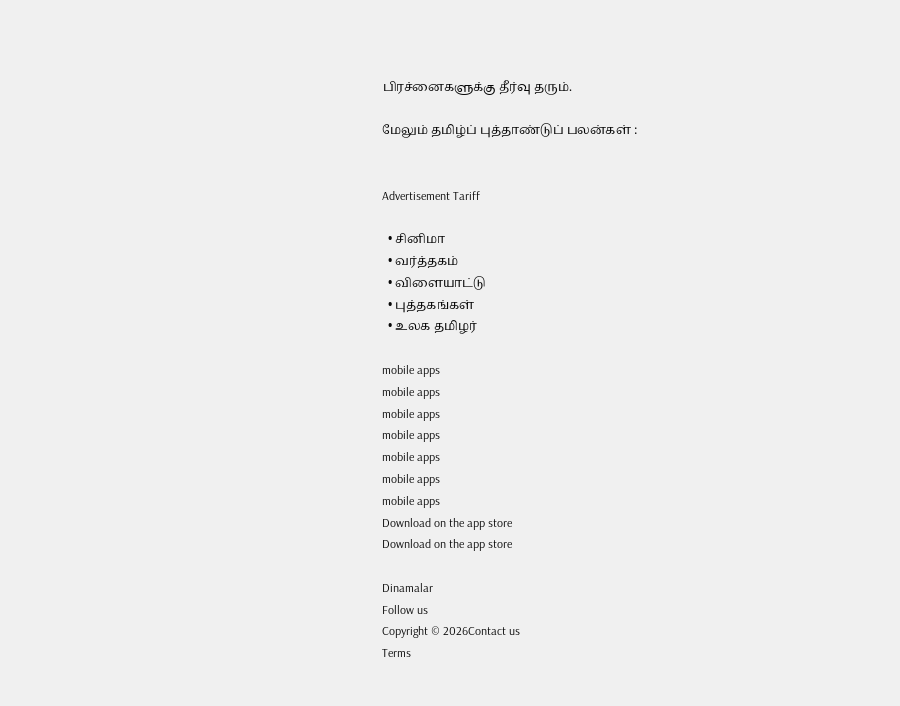பிரச்னைகளுக்கு தீர்வு தரும்.

மேலும் தமிழ்ப் புத்தாண்டுப் பலன்கள் :


Advertisement Tariff

  • சினிமா
  • வர்த்தகம்
  • விளையாட்டு
  • புத்தகங்கள்
  • உலக தமிழர்

mobile apps
mobile apps
mobile apps
mobile apps
mobile apps
mobile apps
mobile apps
Download on the app store
Download on the app store

Dinamalar
Follow us
Copyright © 2026Contact us
Terms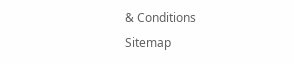& Conditions
Sitemap